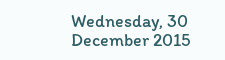Wednesday, 30 December 2015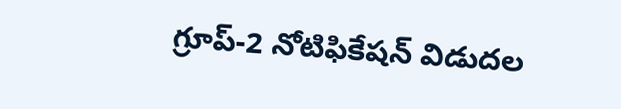గ్రూప్‌-2 నోటిఫికేషన్ విడుదల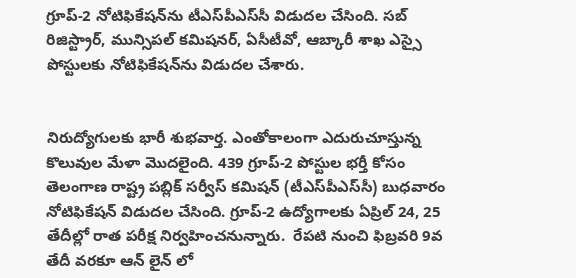గ్రూప్‌-2 నోటిఫికేషన్‌ను టీఎస్‌పీఎస్‌సీ విడుదల చేసింది. సబ్‌ రిజిస్ట్రార్‌, మున్సిపల్‌ కమిషనర్‌, ఏసీటీవో, ఆబ్కారీ శాఖ ఎస్సై పోస్టులకు నోటిఫికేషన్‌ను విడుదల చేశారు.


నిరుద్యోగులకు భారీ శుభవార్త. ఎంతోకాలంగా ఎదురుచూస్తున్న కొలువుల మేళా మొదలైంది. 439 గ్రూప్‌-2 పోస్టుల భర్తీ కోసం తెలంగాణ రాష్ట్ర పబ్లిక్ సర్వీస్ కమిషన్ (టీఎస్‌పీఎస్‌సీ) బుధవారం నోటిఫికేషన్ విడుదల చేసింది. గ్రూప్-2 ఉద్యోగాలకు ఏప్రిల్‌ 24, 25 తేదీల్లో రాత పరీక్ష నిర్వహించనున్నారు.  రేపటి నుంచి ఫిబ్రవరి 9వ తేదీ వరకూ ఆన్ లైన్ లో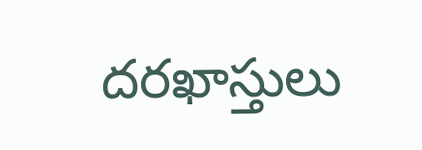దరఖాస్తులు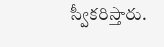స్వీకరిస్తారు.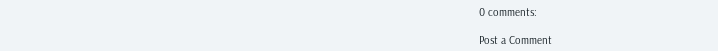0 comments:

Post a Comment